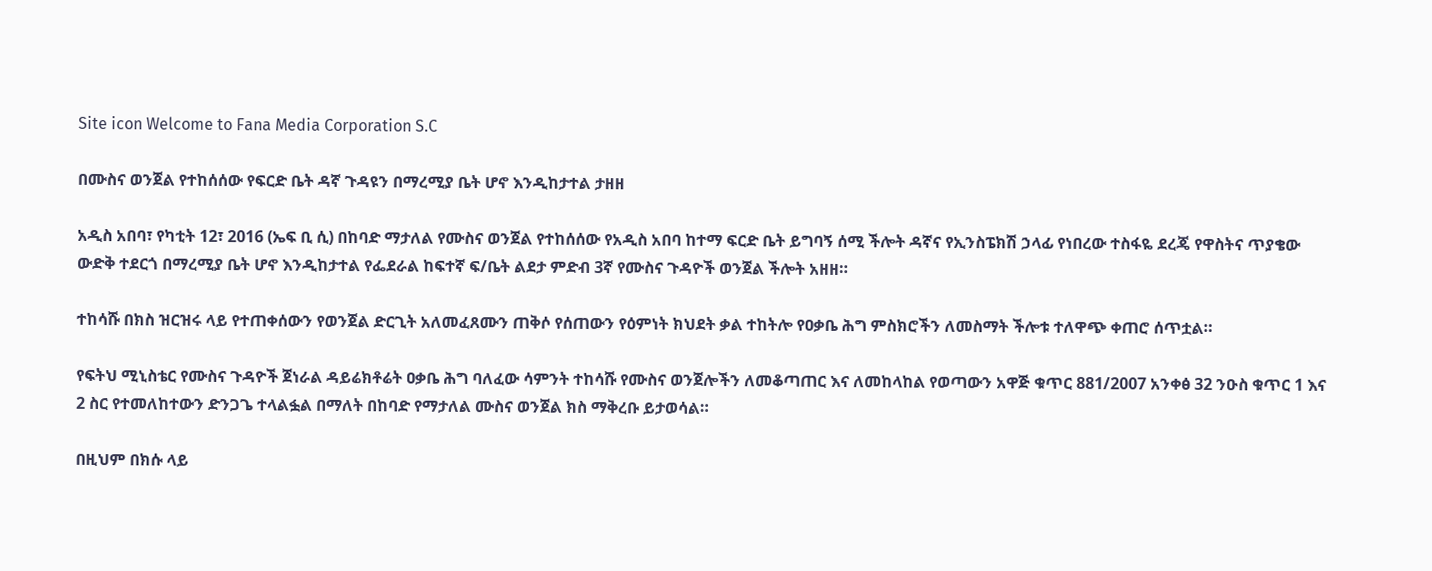Site icon Welcome to Fana Media Corporation S.C

በሙስና ወንጀል የተከሰሰው የፍርድ ቤት ዳኛ ጉዳዩን በማረሚያ ቤት ሆኖ እንዲከታተል ታዘዘ

አዲስ አበባ፣ የካቲት 12፣ 2016 (ኤፍ ቢ ሲ) በከባድ ማታለል የሙስና ወንጀል የተከሰሰው የአዲስ አበባ ከተማ ፍርድ ቤት ይግባኝ ሰሚ ችሎት ዳኛና የኢንስፔክሽ ኃላፊ የነበረው ተስፋዬ ደረጄ የዋስትና ጥያቄው ውድቅ ተደርጎ በማረሚያ ቤት ሆኖ እንዲከታተል የፌደራል ከፍተኛ ፍ/ቤት ልደታ ምድብ 3ኛ የሙስና ጉዳዮች ወንጀል ችሎት አዘዘ።

ተከሳሹ በክስ ዝርዝሩ ላይ የተጠቀሰውን የወንጀል ድርጊት አለመፈጸሙን ጠቅሶ የሰጠውን የዕምነት ክህደት ቃል ተከትሎ የዐቃቤ ሕግ ምስክሮችን ለመስማት ችሎቱ ተለዋጭ ቀጠሮ ሰጥቷል።

የፍትህ ሚኒስቴር የሙስና ጉዳዮች ጀነራል ዳይሬክቶሬት ዐቃቤ ሕግ ባለፈው ሳምንት ተከሳሹ የሙስና ወንጀሎችን ለመቆጣጠር እና ለመከላከል የወጣውን አዋጅ ቁጥር 881/2007 አንቀፅ 32 ንዑስ ቁጥር 1 እና 2 ስር የተመለከተውን ድንጋጌ ተላልፏል በማለት በከባድ የማታለል ሙስና ወንጀል ክስ ማቅረቡ ይታወሳል።

በዚህም በክሱ ላይ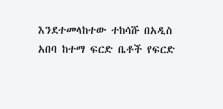እንደተመላከተው ተከሳሹ በአዲስ አበባ ከተማ ፍርድ ቤቶች የፍርድ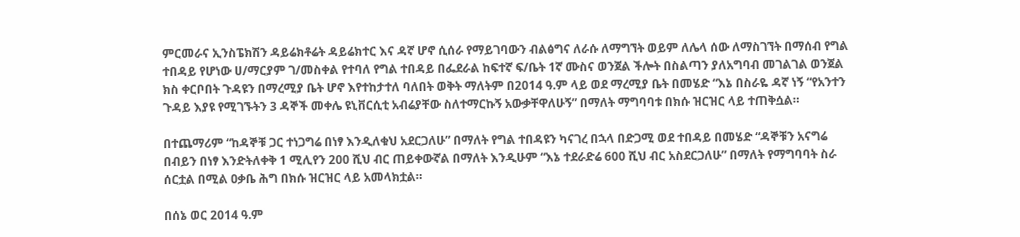ምርመራና ኢንስፔክሽን ዳይሬክቶሬት ዳይሬክተር እና ዳኛ ሆኖ ሲሰራ የማይገባውን ብልፅግና ለራሱ ለማግኘት ወይም ለሌላ ሰው ለማስገኘት በማሰብ የግል ተበዳይ የሆነው ሀ/ማርያም ገ/መስቀል የተባለ የግል ተበዳይ በፌደራል ከፍተኛ ፍ/ቤት 1ኛ ሙስና ወንጀል ችሎት በስልጣን ያለአግባብ መገልገል ወንጀል ክስ ቀርቦበት ጉዳዩን በማረሚያ ቤት ሆኖ እየተከታተለ ባለበት ወቅት ማለትም በ2014 ዓ.ም ላይ ወደ ማረሚያ ቤት በመሄድ “እኔ በስራዬ ዳኛ ነኝ “የአንተን ጉዳይ እያዩ የሚገኙትን 3 ዳኞች መቀሌ ዩኒቨርሲቲ አብሬያቸው ስለተማርኩኝ አውቃቸዋለሁኝ” በማለት ማግባባቱ በክሱ ዝርዝር ላይ ተጠቅሷል።

በተጨማሪም “ከዳኞቹ ጋር ተነጋግሬ በነፃ እንዲለቁህ አደርጋለሁ” በማለት የግል ተበዳዩን ካናገረ በኋላ በድጋሚ ወደ ተበዳይ በመሄድ “ዳኞቹን አናግሬ በብይን በነፃ እንድትለቀቅ 1 ሚሊየን 200 ሺህ ብር ጠይቀውኛል በማለት እንዲሁም “እኔ ተደራድሬ 600 ሺህ ብር አስደርጋለሁ” በማለት የማግባባት ስራ ሰርቷል በሚል ዐቃቤ ሕግ በክሱ ዝርዝር ላይ አመላክቷል።

በሰኔ ወር 2014 ዓ.ም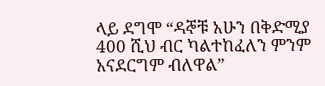ላይ ደግሞ “ዳኞቹ አሁን በቅድሚያ 400 ሺህ ብር ካልተከፈለን ምንም አናደርግም ብለዋል”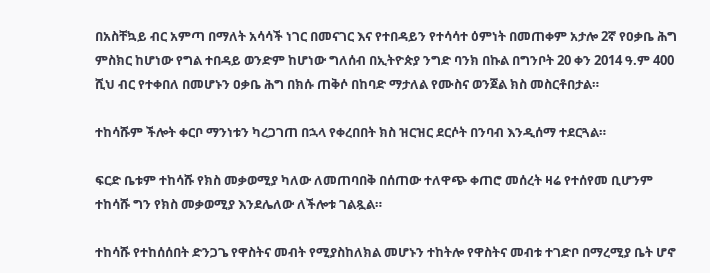በአስቸኳይ ብር አምጣ በማለት አሳሳች ነገር በመናገር እና የተበዳይን የተሳሳተ ዕምነት በመጠቀም አታሎ 2ኛ የዐቃቤ ሕግ ምስክር ከሆነው የግል ተበዳይ ወንድም ከሆነው ግለሰብ በኢትዮጵያ ንግድ ባንክ በኩል በግንቦት 20 ቀን 2014 ዓ.ም 400 ሺህ ብር የተቀበለ በመሆኑን ዐቃቤ ሕግ በክሱ ጠቅሶ በከባድ ማታለል የሙስና ወንጀል ክስ መስርቶበታል።

ተከሳሹም ችሎት ቀርቦ ማንነቱን ካረጋገጠ በኋላ የቀረበበት ክስ ዝርዝር ደርሶት በንባብ እንዲሰማ ተደርጓል።

ፍርድ ቤቱም ተከሳሹ የክስ መቃወሚያ ካለው ለመጠባበቅ በሰጠው ተለዋጭ ቀጠሮ መሰረት ዛሬ የተሰየመ ቢሆንም ተከሳሹ ግን የክስ መቃወሚያ እንደሌለው ለችሎቱ ገልጿል።

ተከሳሹ የተከሰሰበት ድንጋጌ የዋስትና መብት የሚያስከለክል መሆኑን ተከትሎ የዋስትና መብቱ ተገድቦ በማረሚያ ቤት ሆኖ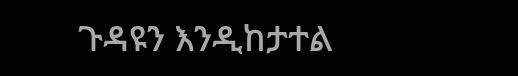ጉዳዩን እንዲከታተል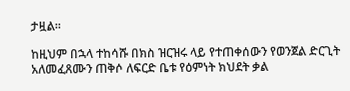ታዟል።

ከዚህም በኋላ ተከሳሹ በክስ ዝርዝሩ ላይ የተጠቀሰውን የወንጀል ድርጊት አለመፈጸሙን ጠቅሶ ለፍርድ ቤቱ የዕምነት ክህደት ቃል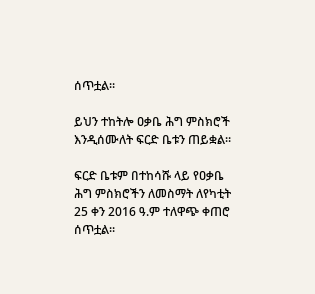ሰጥቷል።

ይህን ተከትሎ ዐቃቤ ሕግ ምስክሮች እንዲሰሙለት ፍርድ ቤቱን ጠይቋል።

ፍርድ ቤቱም በተከሳሹ ላይ የዐቃቤ ሕግ ምስክሮችን ለመስማት ለየካቲት 25 ቀን 2016 ዓ.ም ተለዋጭ ቀጠሮ ሰጥቷል።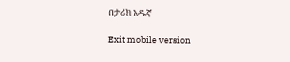በታሪክ አዱኛ

Exit mobile version